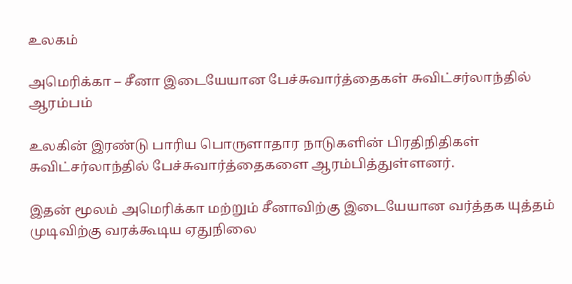உலகம்

அமெரிக்கா – சீனா இடையேயான பேச்சுவார்த்தைகள் சுவிட்சர்லாந்தில் ஆரம்பம்

உலகின் இரண்டு பாரிய பொருளாதார நாடுகளின் பிரதிநிதிகள் சுவிட்சர்லாந்தில் பேச்சுவார்த்தைகளை ஆரம்பித்துள்ளனர்.

இதன் மூலம் அமெரிக்கா மற்றும் சீனாவிற்கு இடையேயான வர்த்தக யுத்தம் முடிவிற்கு வரக்கூடிய ஏதுநிலை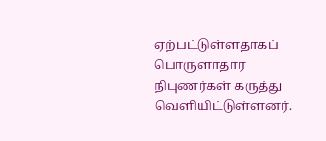ஏற்பட்டுள்ளதாகப் பொருளாதார நிபுணர்கள் கருத்து வெளியிட்டுள்ளனர்.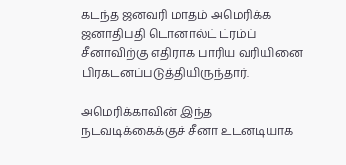கடந்த ஜனவரி மாதம் அமெரிக்க ஜனாதிபதி டொனால்ட் ட்ரம்ப் சீனாவிற்கு எதிராக பாரிய வரியினை பிரகடனப்படுத்தியிருந்தார்.

அமெரிக்காவின் இந்த நடவடிக்கைக்குச் சீனா உடனடியாக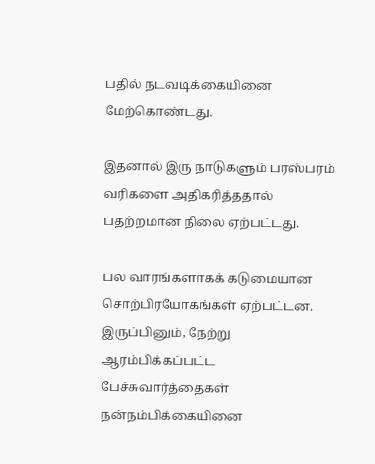பதில் நடவடிக்கையினை மேற்கொண்டது.

இதனால் இரு நாடுகளும் பரஸ்பரம் வரிகளை அதிகரித்ததால் பதற்றமான நிலை ஏற்பட்டது.

பல வாரங்களாகக் கடுமையான சொற்பிரயோகங்கள் ஏற்பட்டன. இருப்பினும், நேற்று ஆரம்பிக்கப்பட்ட பேச்சுவார்த்தைகள் நன்நம்பிக்கையினை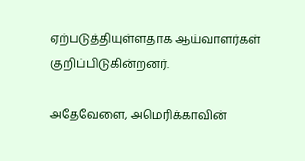ஏற்படுத்தியுள்ளதாக ஆய்வாளர்கள் குறிப்பிடுகின்றனர்.

அதேவேளை, அமெரிக்காவின்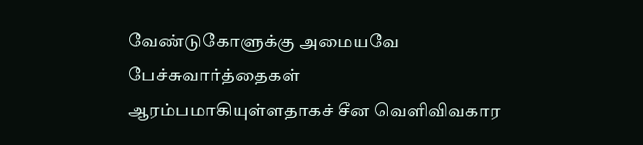வேண்டுகோளுக்கு அமையவே பேச்சுவார்த்தைகள் ஆரம்பமாகியுள்ளதாகச் சீன வெளிவிவகார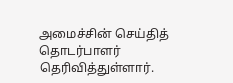அமைச்சின் செய்தித் தொடர்பாளர் தெரிவித்துள்ளார்.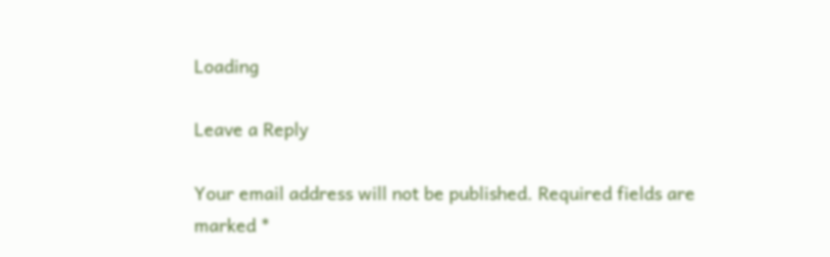Loading

Leave a Reply

Your email address will not be published. Required fields are marked *